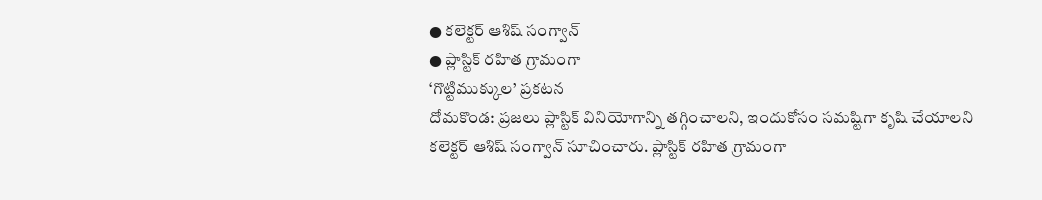● కలెక్టర్ ఆశిష్ సంగ్వాన్
● ప్లాస్టిక్ రహిత గ్రామంగా
‘గొట్టిముక్కుల’ ప్రకటన
దోమకొండ: ప్రజలు ప్లాస్టిక్ వినియోగాన్ని తగ్గించాలని, ఇందుకోసం సమష్టిగా కృషి చేయాలని కలెక్టర్ ఆశిష్ సంగ్వాన్ సూచించారు. ప్లాస్టిక్ రహిత గ్రామంగా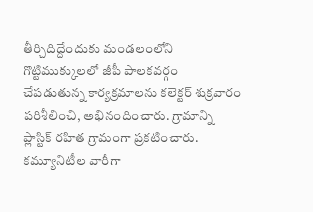తీర్చిదిద్దేందుకు మండలంలోని గొట్టిముక్కులలో జీపీ పాలకవర్గం చేపడుతున్న కార్యక్రమాలను కలెక్టర్ శుక్రవారం పరిశీలించి, అభినందించారు. గ్రామాన్ని ప్లాస్టిక్ రహిత గ్రామంగా ప్రకటించారు. కమ్యూనిటీల వారీగా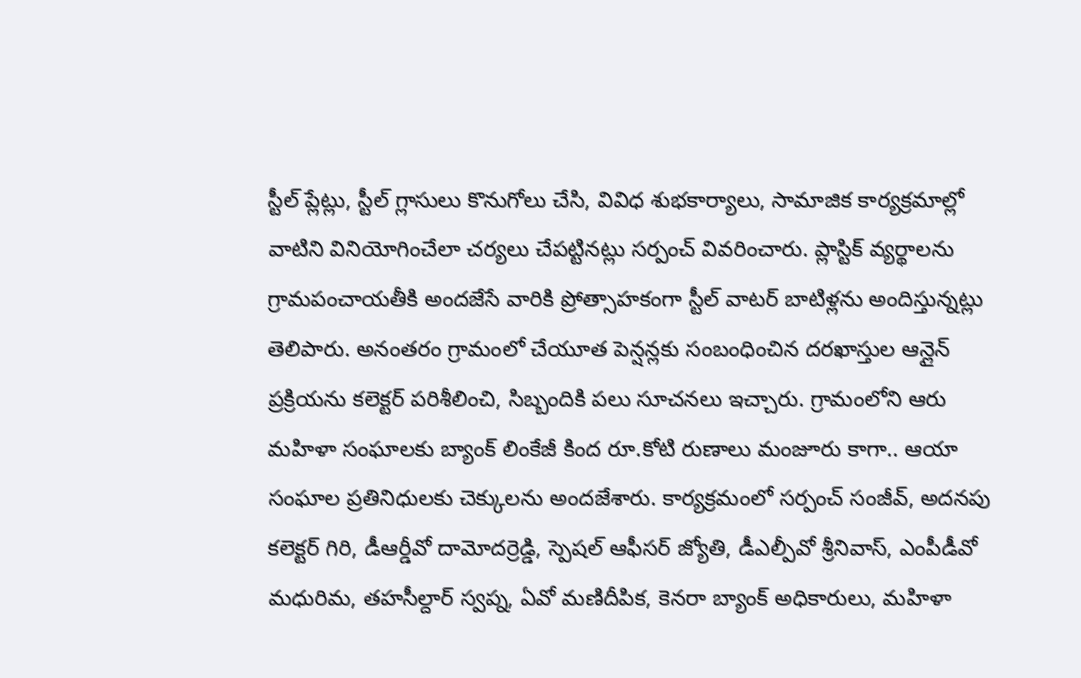స్టీల్ ప్లేట్లు, స్టీల్ గ్లాసులు కొనుగోలు చేసి, వివిధ శుభకార్యాలు, సామాజిక కార్యక్రమాల్లో వాటిని వినియోగించేలా చర్యలు చేపట్టినట్లు సర్పంచ్ వివరించారు. ప్లాస్టిక్ వ్యర్థాలను గ్రామపంచాయతీకి అందజేసే వారికి ప్రోత్సాహకంగా స్టీల్ వాటర్ బాటిళ్లను అందిస్తున్నట్లు తెలిపారు. అనంతరం గ్రామంలో చేయూత పెన్షన్లకు సంబంధించిన దరఖాస్తుల ఆన్లైన్ ప్రక్రియను కలెక్టర్ పరిశీలించి, సిబ్బందికి పలు సూచనలు ఇచ్చారు. గ్రామంలోని ఆరు మహిళా సంఘాలకు బ్యాంక్ లింకేజీ కింద రూ.కోటి రుణాలు మంజూరు కాగా.. ఆయా సంఘాల ప్రతినిధులకు చెక్కులను అందజేశారు. కార్యక్రమంలో సర్పంచ్ సంజీవ్, అదనపు కలెక్టర్ గిరి, డీఆర్డీవో దామోదర్రెడ్డి, స్పెషల్ ఆఫీసర్ జ్యోతి, డీఎల్పీవో శ్రీనివాస్, ఎంపీడీవో మధురిమ, తహసీల్దార్ స్వప్న, ఏవో మణిదీపిక, కెనరా బ్యాంక్ అధికారులు, మహిళా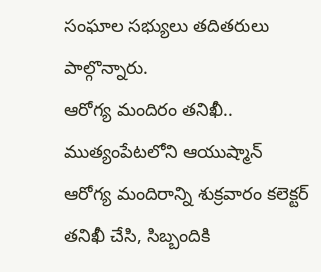సంఘాల సభ్యులు తదితరులు పాల్గొన్నారు.
ఆరోగ్య మందిరం తనిఖీ..
ముత్యంపేటలోని ఆయుష్మాన్ ఆరోగ్య మందిరాన్ని శుక్రవారం కలెక్టర్ తనిఖీ చేసి, సిబ్బందికి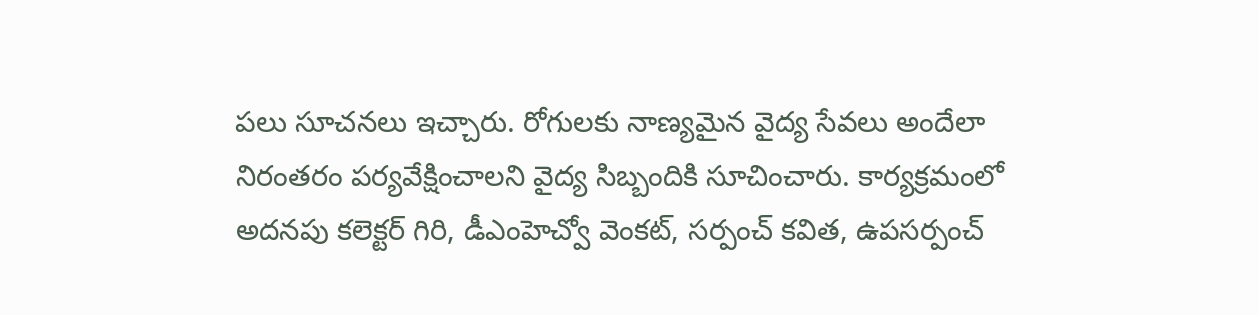పలు సూచనలు ఇచ్చారు. రోగులకు నాణ్యమైన వైద్య సేవలు అందేలా నిరంతరం పర్యవేక్షించాలని వైద్య సిబ్బందికి సూచించారు. కార్యక్రమంలో అదనపు కలెక్టర్ గిరి, డీఎంహెచ్వో వెంకట్, సర్పంచ్ కవిత, ఉపసర్పంచ్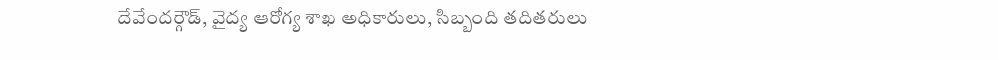దేవేందర్గౌడ్, వైద్య ఆరోగ్య శాఖ అధికారులు, సిబ్బంది తదితరులు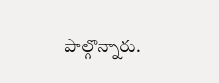పాల్గొన్నారు.